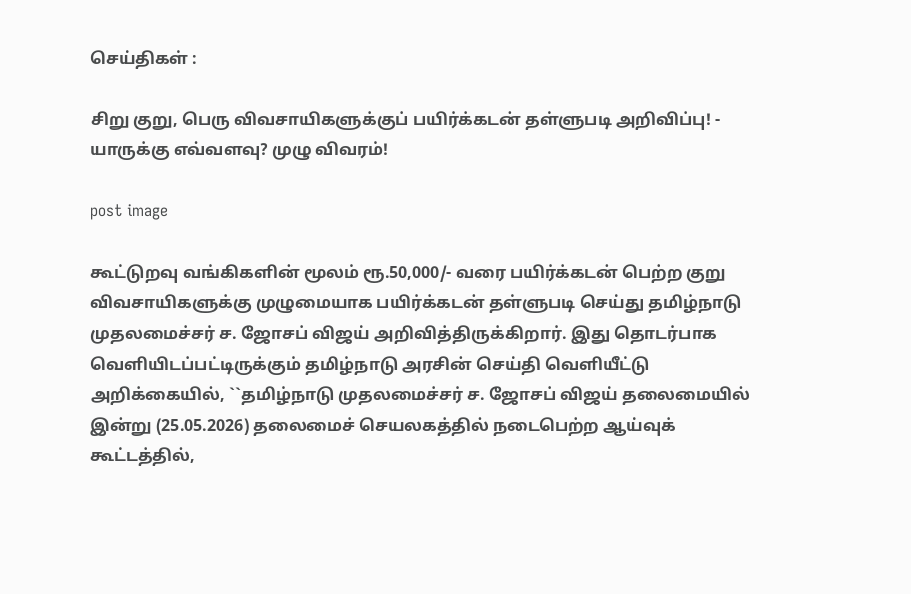செய்திகள் :

சிறு குறு, பெரு விவசாயிகளுக்குப் பயிர்க்கடன் தள்ளுபடி அறிவிப்பு! - யாருக்கு எவ்வளவு? முழு விவரம்!

post image

கூட்டுறவு வங்கிகளின் மூலம் ரூ.50,000/- வரை பயிர்க்கடன் பெற்ற குறு விவசாயிகளுக்கு முழுமையாக பயிர்க்கடன் தள்ளுபடி செய்து தமிழ்நாடு முதலமைச்சர் ச. ஜோசப் விஜய் அறிவித்திருக்கிறார். இது தொடர்பாக வெளியிடப்பட்டிருக்கும் தமிழ்நாடு அரசின் செய்தி வெளியீட்டு அறிக்கையில், ``தமிழ்நாடு முதலமைச்சர் ச. ஜோசப் விஜய் தலைமையில் இன்று (25.05.2026) தலைமைச் செயலகத்தில் நடைபெற்ற ஆய்வுக் கூட்டத்தில்,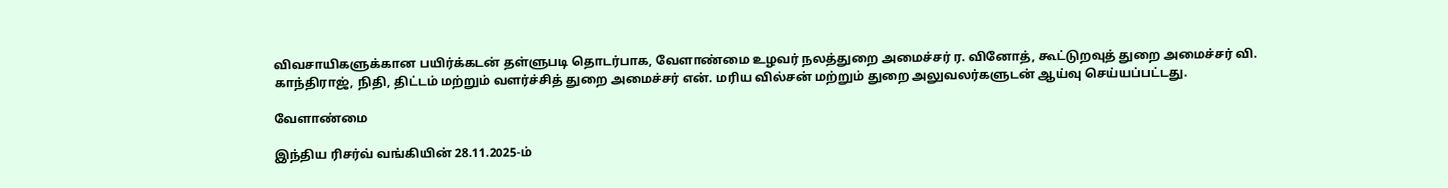விவசாயிகளுக்கான பயிர்க்கடன் தள்ளுபடி தொடர்பாக, வேளாண்மை உழவர் நலத்துறை அமைச்சர் ர. வினோத், கூட்டுறவுத் துறை அமைச்சர் வி. காந்திராஜ், நிதி, திட்டம் மற்றும் வளர்ச்சித் துறை அமைச்சர் என். மரிய வில்சன் மற்றும் துறை அலுவலர்களுடன் ஆய்வு செய்யப்பட்டது.

வேளாண்மை

இந்திய ரிசர்வ் வங்கியின் 28.11.2025-ம்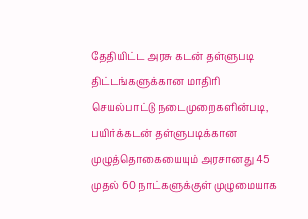தேதியிட்ட அரசு கடன் தள்ளுபடி திட்டங்களுக்கான மாதிரி செயல்பாட்டு நடைமுறைகளின்படி, பயிர்க்கடன் தள்ளுபடிக்கான முழுத்தொகையையும் அரசானது 45 முதல் 60 நாட்களுக்குள் முழுமையாக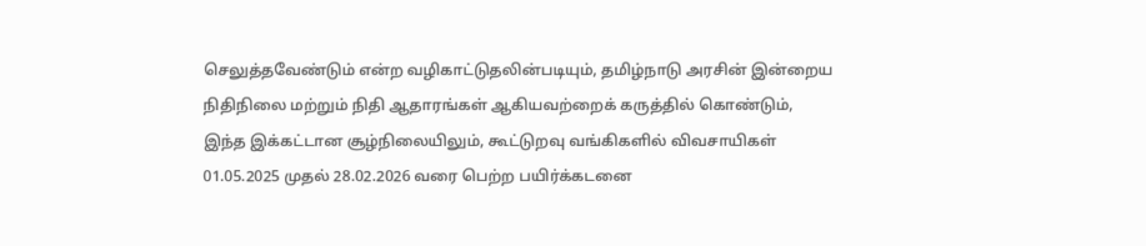செலுத்தவேண்டும் என்ற வழிகாட்டுதலின்படியும், தமிழ்நாடு அரசின் இன்றைய நிதிநிலை மற்றும் நிதி ஆதாரங்கள் ஆகியவற்றைக் கருத்தில் கொண்டும், இந்த இக்கட்டான சூழ்நிலையிலும், கூட்டுறவு வங்கிகளில் விவசாயிகள் 01.05.2025 முதல் 28.02.2026 வரை பெற்ற பயிர்க்கடனை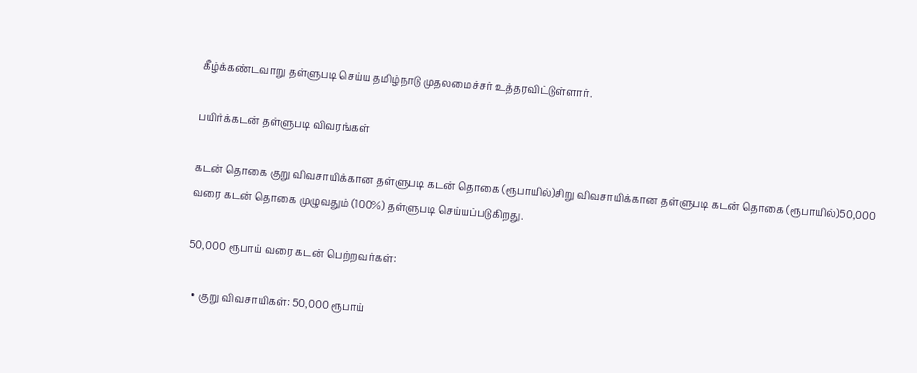கீழ்க்கண்டவாறு தள்ளுபடி செய்ய தமிழ்நாடு முதலமைச்சர் உத்தரவிட்டுள்ளார்.

பயிர்க்கடன் தள்ளுபடி விவரங்கள்

கடன் தொகை குறு விவசாயிக்கான தள்ளுபடி கடன் தொகை (ரூபாயில்)சிறு விவசாயிக்கான தள்ளுபடி கடன் தொகை (ரூபாயில்)50,000 வரை கடன் தொகை முழுவதும் (100%) தள்ளுபடி செய்யப்படுகிறது.

50,000 ரூபாய் வரை கடன் பெற்றவர்கள்:

  • குறு விவசாயிகள்: 50,000 ரூபாய்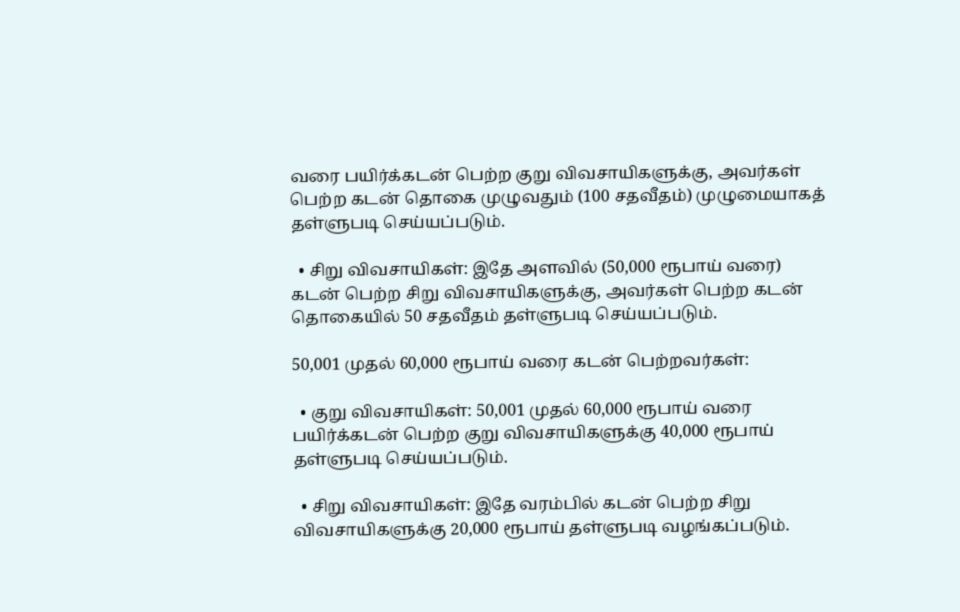வரை பயிர்க்கடன் பெற்ற குறு விவசாயிகளுக்கு, அவர்கள் பெற்ற கடன் தொகை முழுவதும் (100 சதவீதம்) முழுமையாகத் தள்ளுபடி செய்யப்படும்.

  • சிறு விவசாயிகள்: இதே அளவில் (50,000 ரூபாய் வரை) கடன் பெற்ற சிறு விவசாயிகளுக்கு, அவர்கள் பெற்ற கடன் தொகையில் 50 சதவீதம் தள்ளுபடி செய்யப்படும்.

50,001 முதல் 60,000 ரூபாய் வரை கடன் பெற்றவர்கள்:

  • குறு விவசாயிகள்: 50,001 முதல் 60,000 ரூபாய் வரை பயிர்க்கடன் பெற்ற குறு விவசாயிகளுக்கு 40,000 ரூபாய் தள்ளுபடி செய்யப்படும்.

  • சிறு விவசாயிகள்: இதே வரம்பில் கடன் பெற்ற சிறு விவசாயிகளுக்கு 20,000 ரூபாய் தள்ளுபடி வழங்கப்படும்.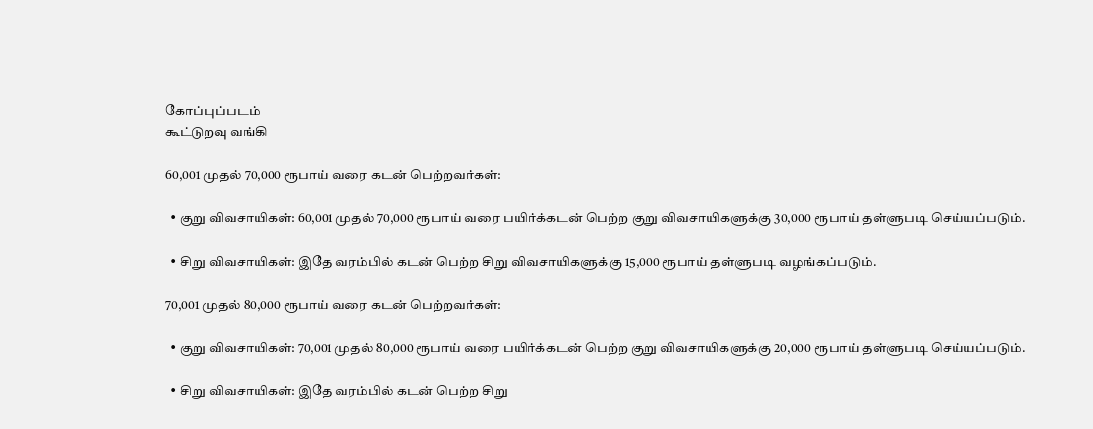கோப்புப்படம்
கூட்டுறவு வங்கி

60,001 முதல் 70,000 ரூபாய் வரை கடன் பெற்றவர்கள்:

  • குறு விவசாயிகள்: 60,001 முதல் 70,000 ரூபாய் வரை பயிர்க்கடன் பெற்ற குறு விவசாயிகளுக்கு 30,000 ரூபாய் தள்ளுபடி செய்யப்படும்.

  • சிறு விவசாயிகள்: இதே வரம்பில் கடன் பெற்ற சிறு விவசாயிகளுக்கு 15,000 ரூபாய் தள்ளுபடி வழங்கப்படும்.

70,001 முதல் 80,000 ரூபாய் வரை கடன் பெற்றவர்கள்:

  • குறு விவசாயிகள்: 70,001 முதல் 80,000 ரூபாய் வரை பயிர்க்கடன் பெற்ற குறு விவசாயிகளுக்கு 20,000 ரூபாய் தள்ளுபடி செய்யப்படும்.

  • சிறு விவசாயிகள்: இதே வரம்பில் கடன் பெற்ற சிறு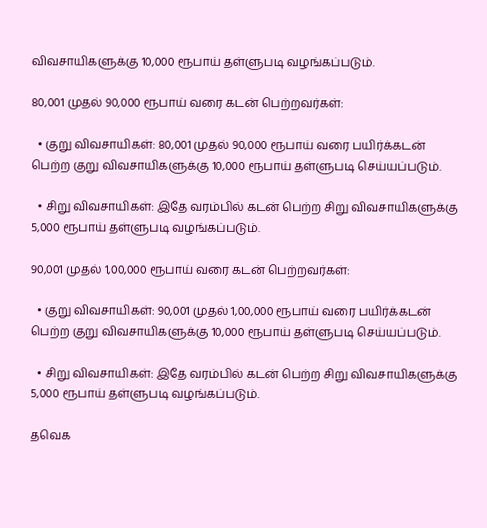விவசாயிகளுக்கு 10,000 ரூபாய் தள்ளுபடி வழங்கப்படும்.

80,001 முதல் 90,000 ரூபாய் வரை கடன் பெற்றவர்கள்:

  • குறு விவசாயிகள்: 80,001 முதல் 90,000 ரூபாய் வரை பயிர்க்கடன் பெற்ற குறு விவசாயிகளுக்கு 10,000 ரூபாய் தள்ளுபடி செய்யப்படும்.

  • சிறு விவசாயிகள்: இதே வரம்பில் கடன் பெற்ற சிறு விவசாயிகளுக்கு 5,000 ரூபாய் தள்ளுபடி வழங்கப்படும்.

90,001 முதல் 1,00,000 ரூபாய் வரை கடன் பெற்றவர்கள்:

  • குறு விவசாயிகள்: 90,001 முதல் 1,00,000 ரூபாய் வரை பயிர்க்கடன் பெற்ற குறு விவசாயிகளுக்கு 10,000 ரூபாய் தள்ளுபடி செய்யப்படும்.

  • சிறு விவசாயிகள்: இதே வரம்பில் கடன் பெற்ற சிறு விவசாயிகளுக்கு 5,000 ரூபாய் தள்ளுபடி வழங்கப்படும்.

தவெக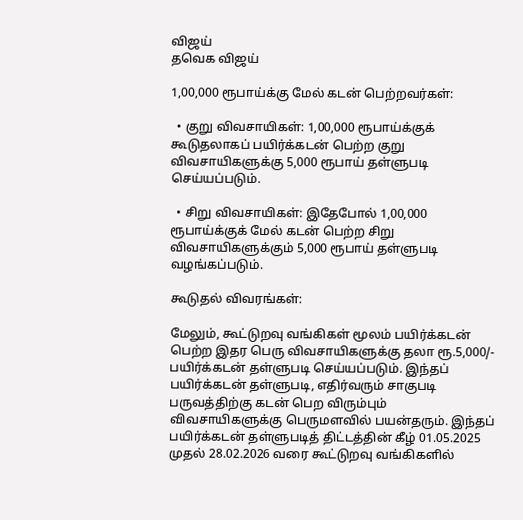விஜய்
தவெக விஜய்

1,00,000 ரூபாய்க்கு மேல் கடன் பெற்றவர்கள்:

  • குறு விவசாயிகள்: 1,00,000 ரூபாய்க்குக் கூடுதலாகப் பயிர்க்கடன் பெற்ற குறு விவசாயிகளுக்கு 5,000 ரூபாய் தள்ளுபடி செய்யப்படும்.

  • சிறு விவசாயிகள்: இதேபோல் 1,00,000 ரூபாய்க்குக் மேல் கடன் பெற்ற சிறு விவசாயிகளுக்கும் 5,000 ரூபாய் தள்ளுபடி வழங்கப்படும்.

கூடுதல் விவரங்கள்:

மேலும், கூட்டுறவு வங்கிகள் மூலம் பயிர்க்கடன் பெற்ற இதர பெரு விவசாயிகளுக்கு தலா ரூ.5,000/- பயிர்க்கடன் தள்ளுபடி செய்யப்படும். இந்தப் பயிர்க்கடன் தள்ளுபடி, எதிர்வரும் சாகுபடி பருவத்திற்கு கடன் பெற விரும்பும் விவசாயிகளுக்கு பெருமளவில் பயன்தரும். இந்தப் பயிர்க்கடன் தள்ளுபடித் திட்டத்தின் கீழ் 01.05.2025 முதல் 28.02.2026 வரை கூட்டுறவு வங்கிகளில்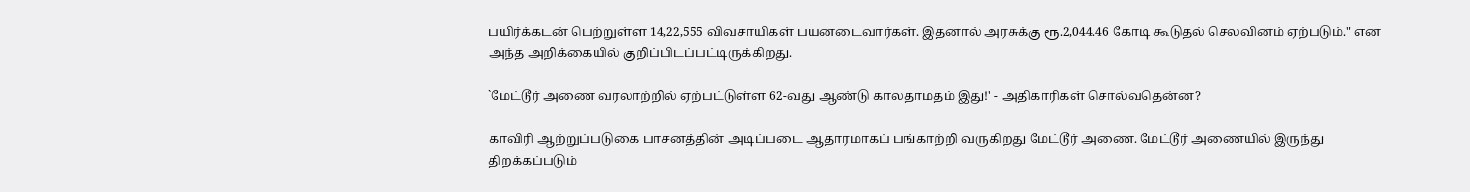பயிர்க்கடன் பெற்றுள்ள 14,22,555 விவசாயிகள் பயனடைவார்கள். இதனால் அரசுக்கு ரூ.2,044.46 கோடி கூடுதல் செலவினம் ஏற்படும்." என அந்த அறிக்கையில் குறிப்பிடப்பட்டிருக்கிறது.

`மேட்டூர் அணை வரலாற்றில் ஏற்பட்டுள்ள 62-வது ஆண்டு காலதாமதம் இது!' - அதிகாரிகள் சொல்வதென்ன?

காவிரி ஆற்றுப்படுகை பாசனத்தின் அடிப்படை ஆதாரமாகப் பங்காற்றி வருகிறது மேட்டூர் அணை. மேட்டூர் அணையில் இருந்து திறக்கப்படும்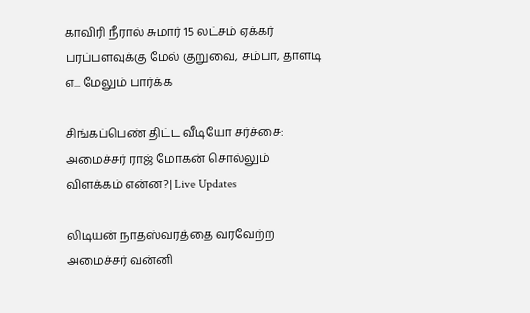காவிரி நீரால் சுமார் 15 லட்சம் ஏக்கர் பரப்பளவுக்கு மேல் குறுவை, சம்பா, தாளடி எ... மேலும் பார்க்க

சிங்கப்பெண் திட்ட வீடியோ சர்ச்சை: அமைச்சர் ராஜ் மோகன் சொல்லும் விளக்கம் என்ன?| Live Updates

லிடியன் நாதஸ்வரத்தை வரவேற்ற அமைச்சர் வன்னி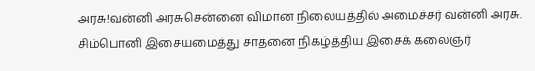அரசு!வன்னி அரசுசென்னை விமான நிலையத்தில் அமைச்சர் வன்னி அரசு. சிம்பொனி இசையமைத்து சாதனை நிகழ்த்திய இசைக் கலைஞர்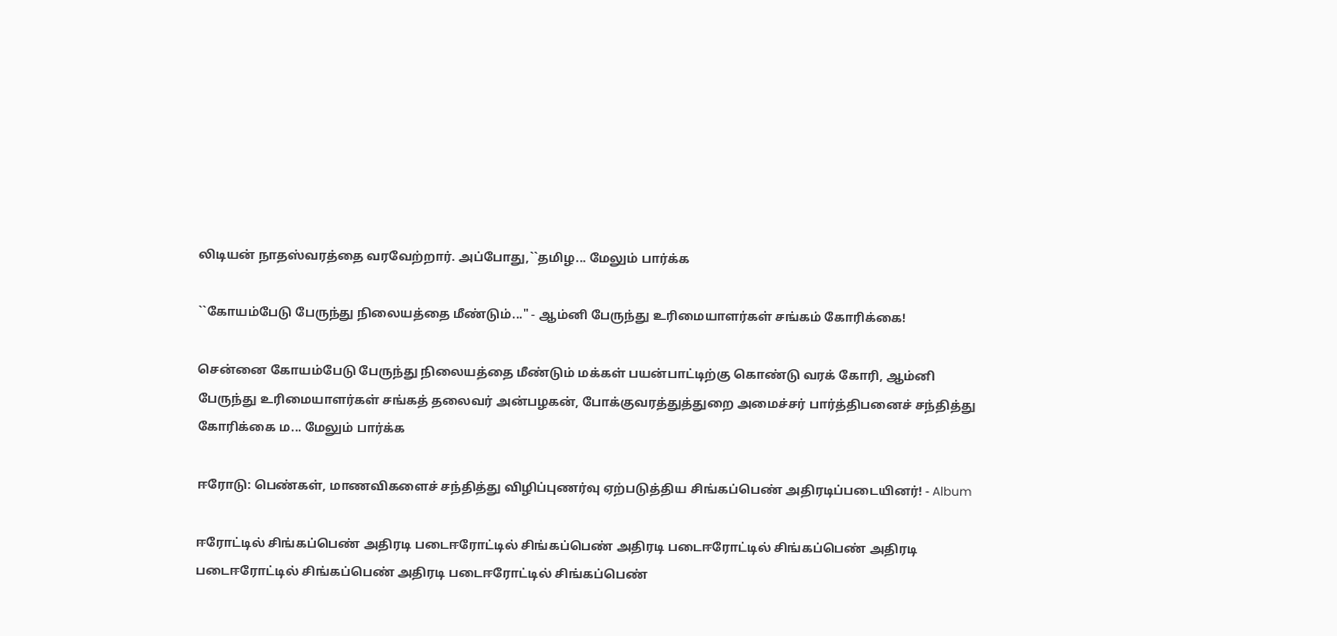லிடியன் நாதஸ்வரத்தை வரவேற்றார். அப்போது,``தமிழ... மேலும் பார்க்க

``கோயம்பேடு பேருந்து நிலையத்தை மீண்டும்..." - ஆம்னி பேருந்து உரிமையாளர்கள் சங்கம் கோரிக்கை!

சென்னை கோயம்பேடு பேருந்து நிலையத்தை மீண்டும் மக்கள் பயன்பாட்டிற்கு கொண்டு வரக் கோரி, ஆம்னி பேருந்து உரிமையாளர்கள் சங்கத் தலைவர் அன்பழகன், போக்குவரத்துத்துறை அமைச்சர் பார்த்திபனைச் சந்தித்து கோரிக்கை ம... மேலும் பார்க்க

ஈரோடு: பெண்கள், மாணவிகளைச் சந்தித்து விழிப்புணர்வு ஏற்படுத்திய சிங்கப்பெண் அதிரடிப்படையினர்! - Album

ஈரோட்டில் சிங்கப்பெண் அதிரடி படைஈரோட்டில் சிங்கப்பெண் அதிரடி படைஈரோட்டில் சிங்கப்பெண் அதிரடி படைஈரோட்டில் சிங்கப்பெண் அதிரடி படைஈரோட்டில் சிங்கப்பெண்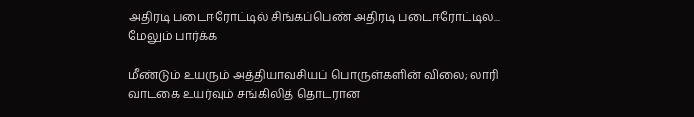அதிரடி படைஈரோட்டில் சிங்கப்பெண் அதிரடி படைஈரோட்டில... மேலும் பார்க்க

மீண்டும் உயரும் அத்தியாவசியப் பொருள்களின் விலை; லாரி வாடகை உயர்வும் சங்கிலித் தொடரான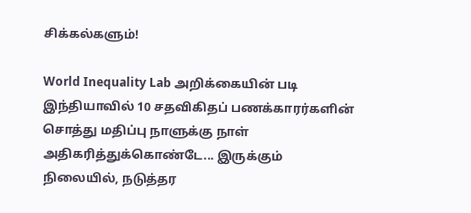சிக்கல்களும்!

World Inequality Lab அறிக்கையின் படி இந்தியாவில் 10 சதவிகிதப் பணக்காரர்களின் சொத்து மதிப்பு நாளுக்கு நாள் அதிகரித்துக்கொண்டே... இருக்கும் நிலையில், நடுத்தர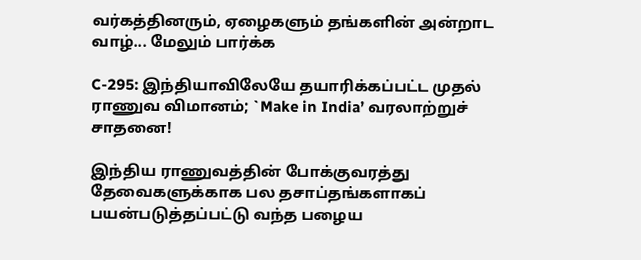வர்கத்தினரும், ஏழைகளும் தங்களின் அன்றாட வாழ்... மேலும் பார்க்க

C-295: இந்தியாவிலேயே தயாரிக்கப்பட்ட முதல் ராணுவ விமானம்; `Make in India’ வரலாற்றுச் சாதனை!

இந்திய ராணுவத்தின் போக்குவரத்து தேவைகளுக்காக பல தசாப்தங்களாகப் பயன்படுத்தப்பட்டு வந்த பழைய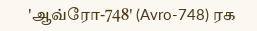'ஆவ்ரோ-748' (Avro-748) ரக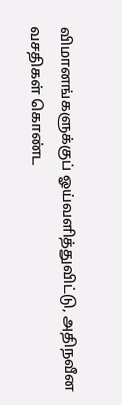விமானங்களுக்குப் ஓய்வளித்துவிட்டு, அதிநவீன வசதிகள் கொண்ட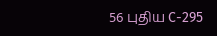56 புதிய C-295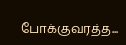போக்குவரத்த...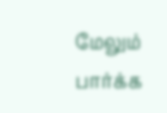மேலும் பார்க்க